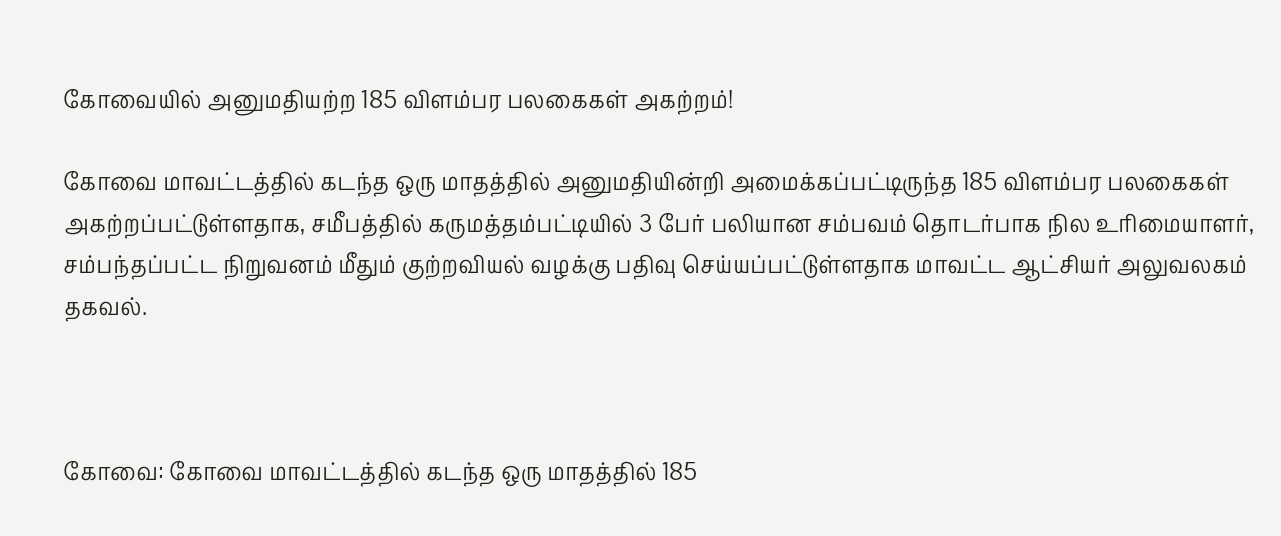கோவையில் அனுமதியற்ற 185 விளம்பர பலகைகள் அகற்றம்!

கோவை மாவட்டத்தில் கடந்த ஒரு மாதத்தில் அனுமதியின்றி அமைக்கப்பட்டிருந்த 185 விளம்பர பலகைகள் அகற்றப்பட்டுள்ளதாக, சமீபத்தில் கருமத்தம்பட்டியில் 3 பேர் பலியான சம்பவம் தொடர்பாக நில உரிமையாளர், சம்பந்தப்பட்ட நிறுவனம் மீதும் குற்றவியல் வழக்கு பதிவு செய்யப்பட்டுள்ளதாக மாவட்ட ஆட்சியர் அலுவலகம் தகவல்.



கோவை: கோவை மாவட்டத்தில் கடந்த ஒரு மாதத்தில் 185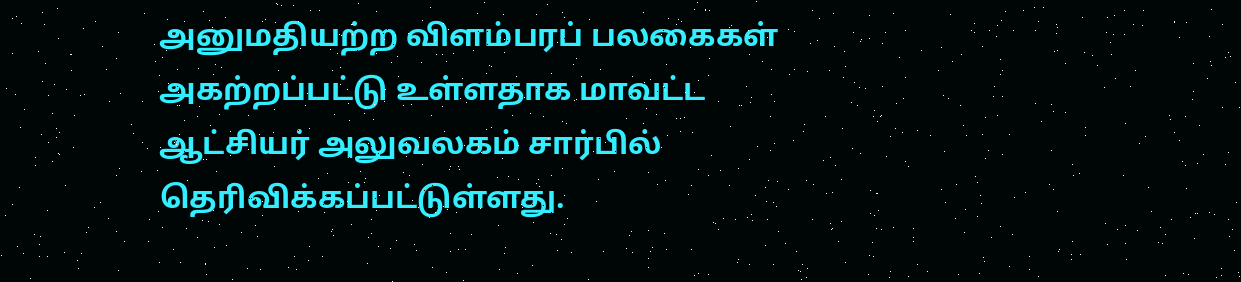அனுமதியற்ற விளம்பரப் பலகைகள் அகற்றப்பட்டு உள்ளதாக மாவட்ட ஆட்சியர் அலுவலகம் சார்பில் தெரிவிக்கப்பட்டுள்ளது.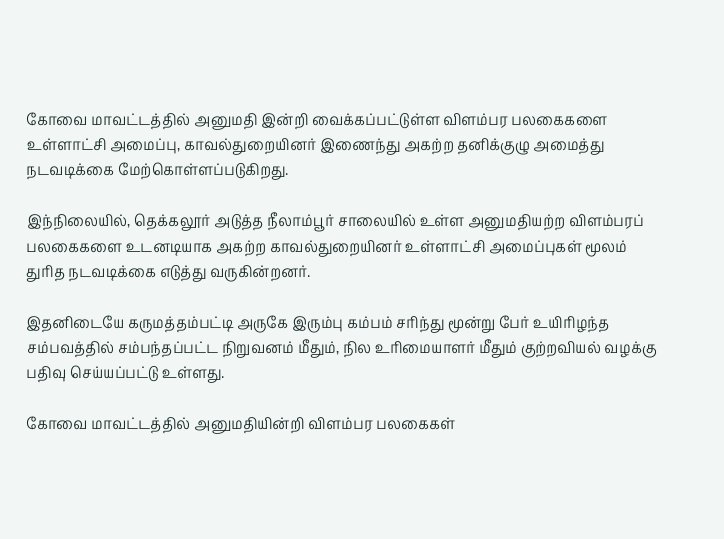கோவை மாவட்டத்தில் அனுமதி இன்றி வைக்கப்பட்டுள்ள விளம்பர பலகைகளை உள்ளாட்சி அமைப்பு, காவல்துறையினர் இணைந்து அகற்ற தனிக்குழு அமைத்து நடவடிக்கை மேற்கொள்ளப்படுகிறது.

இந்நிலையில், தெக்கலூர் அடுத்த நீலாம்பூர் சாலையில் உள்ள அனுமதியற்ற விளம்பரப் பலகைகளை உடனடியாக அகற்ற காவல்துறையினர் உள்ளாட்சி அமைப்புகள் மூலம் துரித நடவடிக்கை எடுத்து வருகின்றனர்.

இதனிடையே கருமத்தம்பட்டி அருகே இரும்பு கம்பம் சரிந்து மூன்று பேர் உயிரிழந்த சம்பவத்தில் சம்பந்தப்பட்ட நிறுவனம் மீதும், நில உரிமையாளர் மீதும் குற்றவியல் வழக்கு பதிவு செய்யப்பட்டு உள்ளது.

கோவை மாவட்டத்தில் அனுமதியின்றி விளம்பர பலகைகள்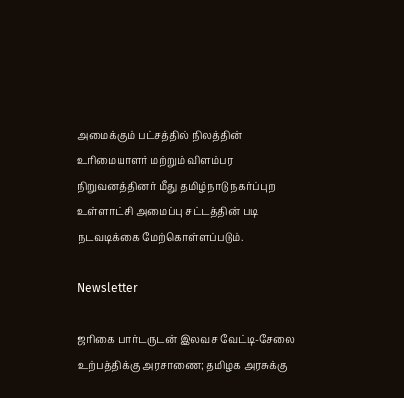அமைக்கும் பட்சத்தில் நிலத்தின் உரிமையாளர் மற்றும் விளம்பர நிறுவனத்தினர் மீது தமிழ்நாடு நகர்ப்புற உள்ளாட்சி அமைப்பு சட்டத்தின் படி நடவடிக்கை மேற்கொள்ளப்படும்.

Newsletter

ஜரிகை பார்டருடன் இலவச வேட்டி-சேலை உற்பத்திக்கு அரசாணை; தமிழக அரசுக்கு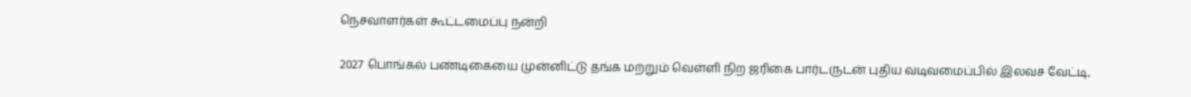நெசவாளர்கள் கூட்டமைப்பு நன்றி

2027 பொங்கல் பண்டிகையை முன்னிட்டு தங்க மற்றும் வெள்ளி நிற ஜரிகை பார்டருடன் புதிய வடிவமைப்பில் இலவச வேட்டி,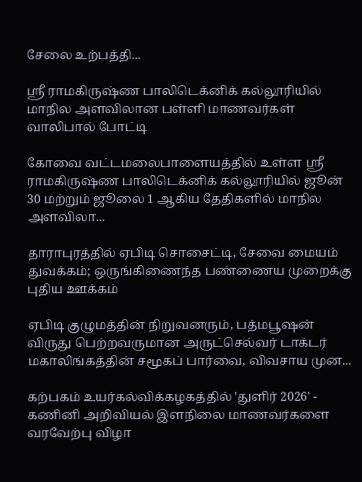சேலை உற்பத்தி...

ஸ்ரீ ராமகிருஷ்ண பாலிடெக்னிக் கல்லூரியில் மாநில அளவிலான பள்ளி மாணவர்கள் வாலிபால் போட்டி

கோவை வட்டமலைபாளையத்தில் உள்ள ஸ்ரீ ராமகிருஷ்ண பாலிடெக்னிக் கல்லூரியில் ஜூன் 30 மற்றும் ஜூலை 1 ஆகிய தேதிகளில் மாநில அளவிலா...

தாராபுரத்தில் ஏபிடி சொசைட்டி, சேவை மையம் துவக்கம்; ஒருங்கிணைந்த பண்ணைய முறைக்கு புதிய ஊக்கம்

ஏபிடி குழுமத்தின் நிறுவனரும், பத்மபூஷன் விருது பெற்றவருமான அருட்செல்வர் டாக்டர் மகாலிங்கத்தின் சமூகப் பார்வை, விவசாய முன...

கற்பகம் உயர்கல்விக்கழகத்தில் 'துளிர் 2026' - கணினி அறிவியல் இளநிலை மாணவர்களை வரவேற்பு விழா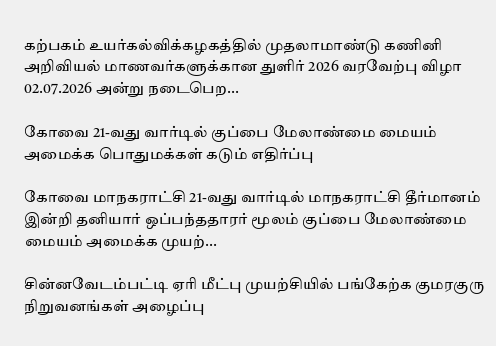கற்பகம் உயர்கல்விக்கழகத்தில் முதலாமாண்டு கணினி அறிவியல் மாணவர்களுக்கான துளிர் 2026 வரவேற்பு விழா 02.07.2026 அன்று நடைபெற...

கோவை 21-வது வார்டில் குப்பை மேலாண்மை மையம் அமைக்க பொதுமக்கள் கடும் எதிர்ப்பு

கோவை மாநகராட்சி 21-வது வார்டில் மாநகராட்சி தீர்மானம் இன்றி தனியார் ஒப்பந்ததாரர் மூலம் குப்பை மேலாண்மை மையம் அமைக்க முயற்...

சின்னவேடம்பட்டி ஏரி மீட்பு முயற்சியில் பங்கேற்க குமரகுரு நிறுவனங்கள் அழைப்பு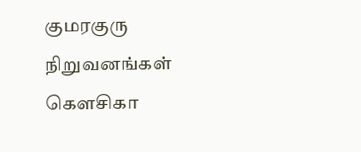குமரகுரு நிறுவனங்கள் கெளசிகா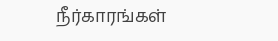நீர்காரங்கள்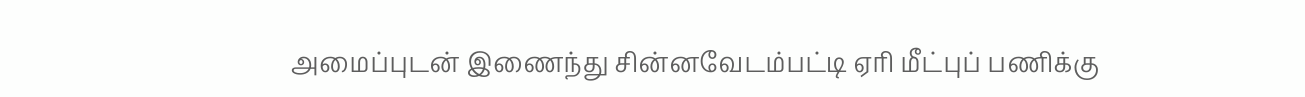அமைப்புடன் இணைந்து சின்னவேடம்பட்டி ஏரி மீட்புப் பணிக்கு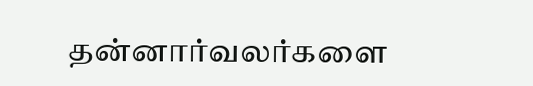தன்னார்வலர்களை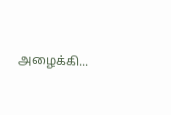அழைக்கி...